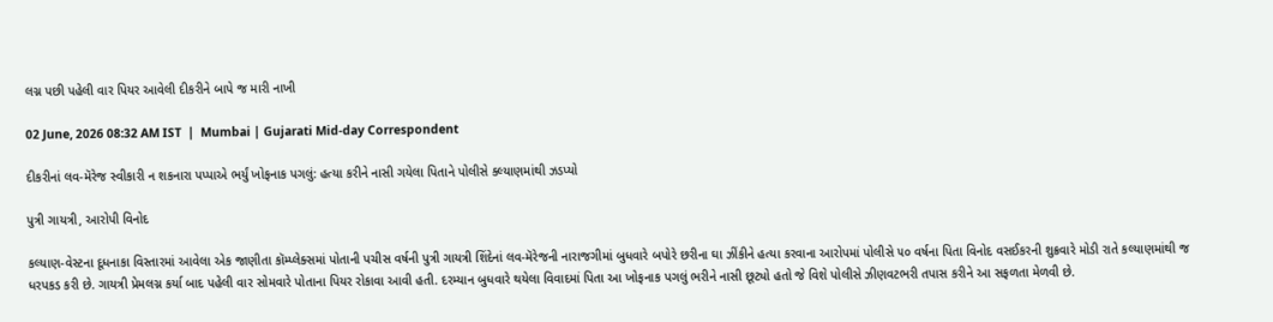લગ્ન પછી પહેલી વાર પિયર આવેલી દીકરીને બાપે જ મારી નાખી

02 June, 2026 08:32 AM IST  |  Mumbai | Gujarati Mid-day Correspondent

દીકરીનાં લવ-મૅરેજ સ્વીકારી ન શકનારા પપ્પાએ ભર્યું ખોફનાક પગલું: હત્યા કરીને નાસી ગયેલા પિતાને પોલીસે ક્લ્યાણમાંથી ઝડપ્યો

પુત્રી ગાયત્રી, આરોપી વિનોદ

કલ્યાણ-વેસ્ટના દૂધનાકા વિસ્તારમાં આવેલા એક જાણીતા કૉમ્પ્લેક્સમાં પોતાની પચીસ વર્ષની પુત્રી ગાયત્રી શિંદેનાં લવ-મૅરેજની નારાજગીમાં બુધવારે બપોરે છરીના ઘા ઝીંકીને હત્યા કરવાના આરોપમાં પોલીસે ૫૦ વર્ષના પિતા વિનોદ વસઈકરની શુક્રવારે મોડી રાતે કલ્યાણમાંથી જ ધરપકડ કરી છે. ગાયત્રી પ્રેમલગ્ન કર્યા બાદ પહેલી વાર સોમવારે પોતાના પિયર રોકાવા આવી હતી. દરમ્યાન બુધવારે થયેલા વિવાદમાં પિતા આ ખોફનાક પગલું ભરીને નાસી છૂટ્યો હતો જે વિશે પોલીસે ઝીણવટભરી તપાસ કરીને આ સફળતા મેળવી છે.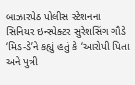બાઝારપેઠ પોલીસ સ્ટેશનના સિનિયર ઇન્સ્પેક્ટર સુરેશસિંગ ગૌડે ‘મિડ-ડે’ને કહ્યું હતું કે ‘આરોપી પિતા અને પુત્રી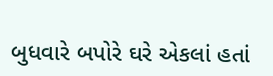બુધવારે બપોરે ઘરે એકલાં હતાં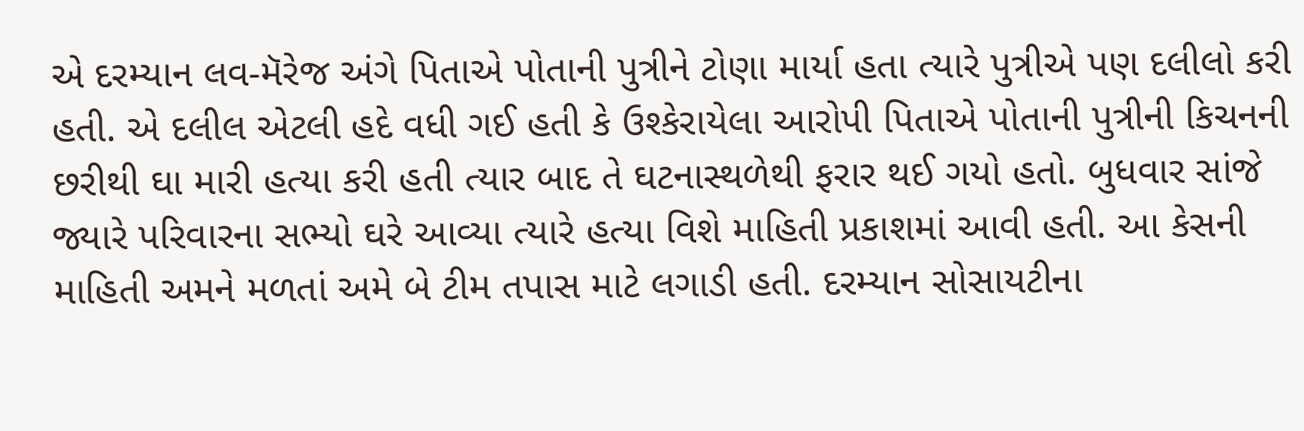એ દરમ્યાન લવ-મૅરેજ અંગે પિતાએ પોતાની પુત્રીને ટોણા માર્યા હતા ત્યારે પુત્રીએ પણ દલીલો કરી હતી. એ દલીલ એટલી હદે વધી ગઈ હતી કે ઉશ્કેરાયેલા આરોપી પિતાએ પોતાની પુત્રીની કિચનની છરીથી ઘા મારી હત્યા કરી હતી ત્યાર બાદ તે ઘટનાસ્થળેથી ફરાર થઈ ગયો હતો. બુધવાર સાંજે જ્યારે પરિવારના સભ્યો ઘરે આવ્યા ત્યારે હત્યા વિશે માહિતી પ્રકાશમાં આવી હતી. આ કેસની માહિતી અમને મળતાં અમે બે ટીમ તપાસ માટે લગાડી હતી. દરમ્યાન સોસાયટીના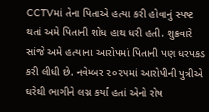CCTVમાં તેના પિતાએ હત્યા કરી હોવાનું સ્પષ્ટ થતાં અમે પિતાની શોધ હાથ ધરી હતી. શુક્રવારે સાંજે અમે હત્યાના આરોપમાં પિતાની પણ ધરપકડ કરી લીધી છે. નવેમ્બર ૨૦૨૫માં આરોપીની પુત્રીએ ઘરેથી ભાગીને લગ્ન કર્યાં હતાં એનો રોષ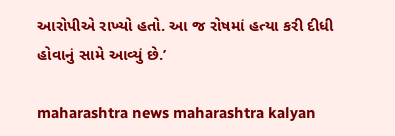આરોપીએ રાખ્યો હતો. આ જ રોષમાં હત્યા કરી દીધી હોવાનું સામે આવ્યું છે.’

maharashtra news maharashtra kalyan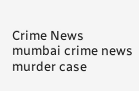Crime News mumbai crime news murder case